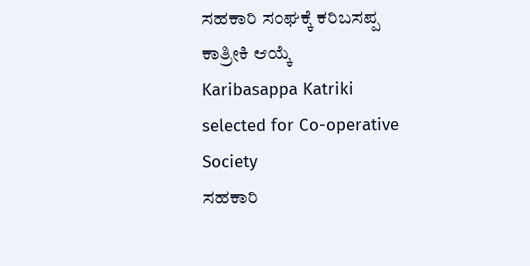ಸಹಕಾರಿ ಸಂಘಕ್ಕೆ ಕರಿಬಸಪ್ಪ ಕಾತ್ರೀಕಿ ಆಯ್ಕೆ
Karibasappa Katriki selected for Co-operative Society
ಸಹಕಾರಿ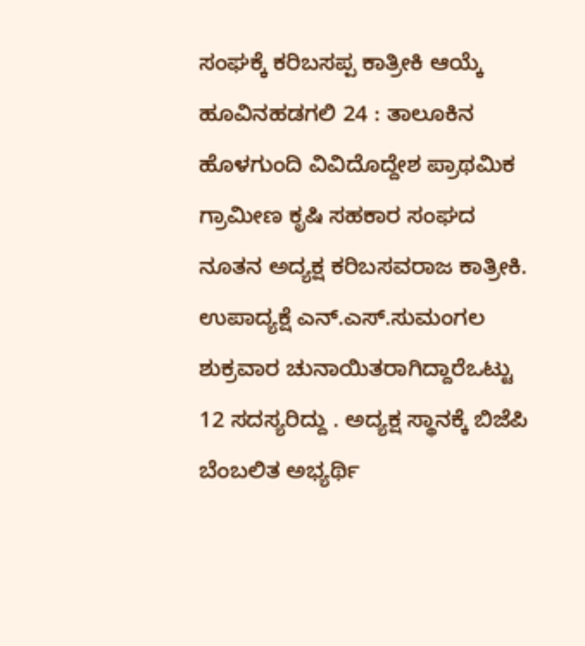ಸಂಘಕ್ಕೆ ಕರಿಬಸಪ್ಪ ಕಾತ್ರೀಕಿ ಆಯ್ಕೆ
ಹೂವಿನಹಡಗಲಿ 24 : ತಾಲೂಕಿನ ಹೊಳಗುಂದಿ ವಿವಿದೊದ್ದೇಶ ಪ್ರಾಥಮಿಕ ಗ್ರಾಮೀಣ ಕೃಷಿ ಸಹಕಾರ ಸಂಘದ ನೂತನ ಅದ್ಯಕ್ಷ ಕರಿಬಸವರಾಜ ಕಾತ್ರೀಕಿ. ಉಪಾದ್ಯಕ್ಷೆ ಎನ್.ಎಸ್.ಸುಮಂಗಲ ಶುಕ್ರವಾರ ಚುನಾಯಿತರಾಗಿದ್ದಾರೆಒಟ್ಟು 12 ಸದಸ್ಯರಿದ್ದು . ಅದ್ಯಕ್ಷ ಸ್ಥಾನಕ್ಕೆ ಬಿಜೆಪಿ ಬೆಂಬಲಿತ ಅಭ್ಯರ್ಥಿ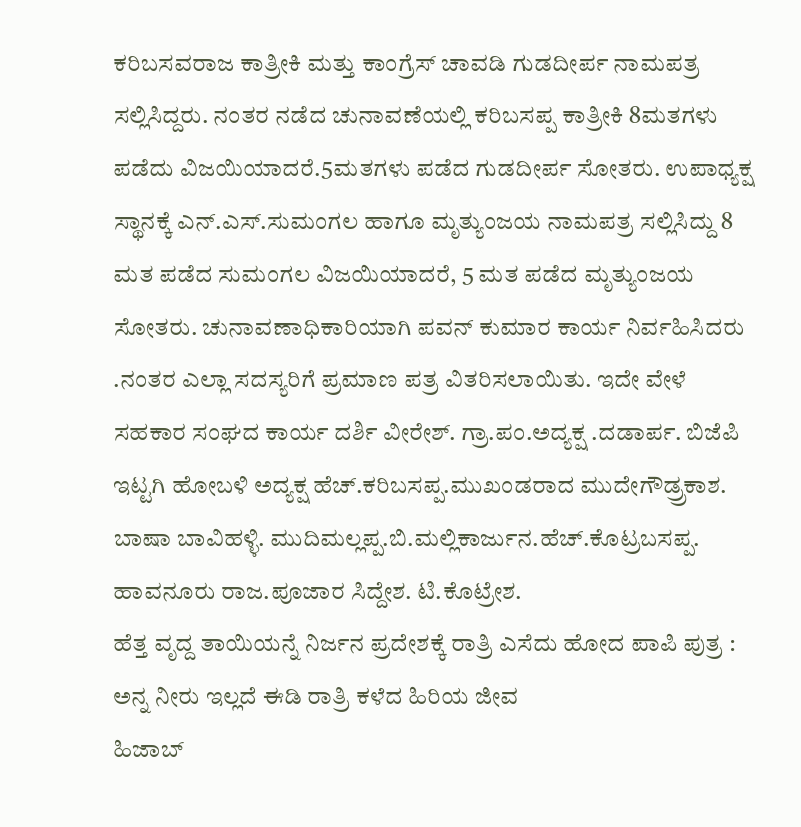ಕರಿಬಸವರಾಜ ಕಾತ್ರೀಕಿ ಮತ್ತು ಕಾಂಗ್ರೆಸ್ ಚಾವಡಿ ಗುಡದೀರ್ಪ ನಾಮಪತ್ರ ಸಲ್ಲಿಸಿದ್ದರು. ನಂತರ ನಡೆದ ಚುನಾವಣೆಯಲ್ಲಿ ಕರಿಬಸಪ್ಪ ಕಾತ್ರೀಕಿ 8ಮತಗಳು ಪಡೆದು ವಿಜಯಿಯಾದರೆ.5ಮತಗಳು ಪಡೆದ ಗುಡದೀರ್ಪ ಸೋತರು. ಉಪಾಧ್ಯಕ್ಷ ಸ್ಥಾನಕ್ಕೆ ಎನ್.ಎಸ್.ಸುಮಂಗಲ ಹಾಗೂ ಮೃತ್ಯುಂಜಯ ನಾಮಪತ್ರ ಸಲ್ಲಿಸಿದ್ದು 8 ಮತ ಪಡೆದ ಸುಮಂಗಲ ವಿಜಯಿಯಾದರೆ, 5 ಮತ ಪಡೆದ ಮೃತ್ಯುಂಜಯ ಸೋತರು. ಚುನಾವಣಾಧಿಕಾರಿಯಾಗಿ ಪವನ್ ಕುಮಾರ ಕಾರ್ಯ ನಿರ್ವಹಿಸಿದರು .ನಂತರ ಎಲ್ಲಾ ಸದಸ್ಯರಿಗೆ ಪ್ರಮಾಣ ಪತ್ರ ವಿತರಿಸಲಾಯಿತು. ಇದೇ ವೇಳೆ ಸಹಕಾರ ಸಂಘದ ಕಾರ್ಯ ದರ್ಶಿ ವೀರೇಶ್. ಗ್ರಾ.ಪಂ.ಅದ್ಯಕ್ಷ .ದಡಾರ್ಪ. ಬಿಜೆಪಿ ಇಟ್ಟಗಿ ಹೋಬಳಿ ಅದ್ಯಕ್ಷ ಹೆಚ್.ಕರಿಬಸಪ್ಪ.ಮುಖಂಡರಾದ ಮುದೇಗೌಡ್ರ್ರಕಾಶ. ಬಾಷಾ ಬಾವಿಹಳ್ಳಿ. ಮುದಿಮಲ್ಲಪ್ಪ.ಬಿ.ಮಲ್ಲಿಕಾರ್ಜುನ.ಹೆಚ್.ಕೊಟ್ರಬಸಪ್ಪ. ಹಾವನೂರು ರಾಜ.ಪೂಜಾರ ಸಿದ್ದೇಶ. ಟಿ.ಕೊಟ್ರೇಶ.
ಹೆತ್ತ ವೃದ್ದ ತಾಯಿಯನ್ನೆ ನಿರ್ಜನ ಪ್ರದೇಶಕ್ಕೆ ರಾತ್ರಿ ಎಸೆದು ಹೋದ ಪಾಪಿ ಪುತ್ರ : ಅನ್ನ ನೀರು ಇಲ್ಲದೆ ಈಡಿ ರಾತ್ರಿ ಕಳೆದ ಹಿರಿಯ ಜೀವ
ಹಿಜಾಬ್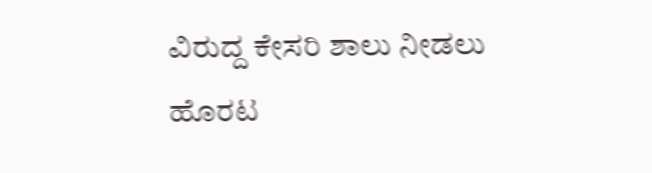ವಿರುದ್ದ ಕೇಸರಿ ಶಾಲು ನೀಡಲು ಹೊರಟ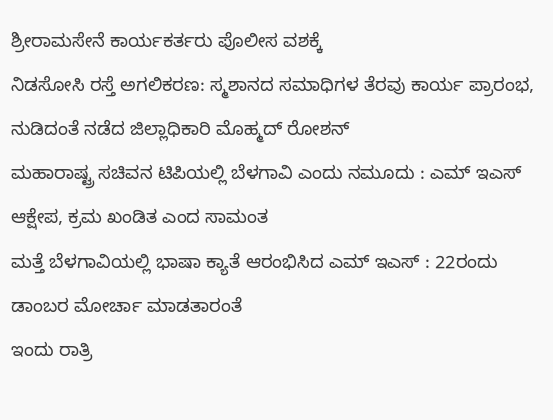ಶ್ರೀರಾಮಸೇನೆ ಕಾರ್ಯಕರ್ತರು ಪೊಲೀಸ ವಶಕ್ಕೆ
ನಿಡಸೋಸಿ ರಸ್ತೆ ಅಗಲಿಕರಣ: ಸ್ಮಶಾನದ ಸಮಾಧಿಗಳ ತೆರವು ಕಾರ್ಯ ಪ್ರಾರಂಭ, ನುಡಿದಂತೆ ನಡೆದ ಜಿಲ್ಲಾಧಿಕಾರಿ ಮೊಹ್ಮದ್ ರೋಶನ್
ಮಹಾರಾಷ್ಟ್ರ ಸಚಿವನ ಟಿಪಿಯಲ್ಲಿ ಬೆಳಗಾವಿ ಎಂದು ನಮೂದು : ಎಮ್ ಇಎಸ್ ಆಕ್ಷೇಪ, ಕ್ರಮ ಖಂಡಿತ ಎಂದ ಸಾಮಂತ
ಮತ್ತೆ ಬೆಳಗಾವಿಯಲ್ಲಿ ಭಾಷಾ ಕ್ಯಾತೆ ಆರಂಭಿಸಿದ ಎಮ್ ಇಎಸ್ : 22ರಂದು ಡಾಂಬರ ಮೋರ್ಚಾ ಮಾಡತಾರಂತೆ
ಇಂದು ರಾತ್ರಿ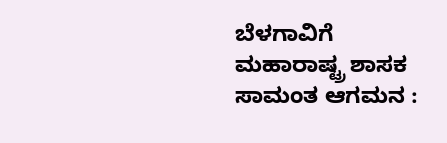ಬೆಳಗಾವಿಗೆ ಮಹಾರಾಷ್ಟ್ರ ಶಾಸಕ ಸಾಮಂತ ಆಗಮನ :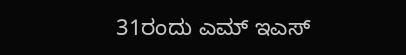31ರಂದು ಎಮ್ ಇಎಸ್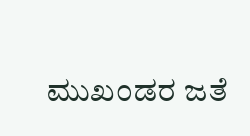ಮುಖಂಡರ ಜತೆ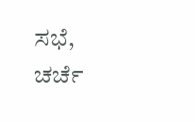ಸಭೆ, ಚರ್ಚೆ